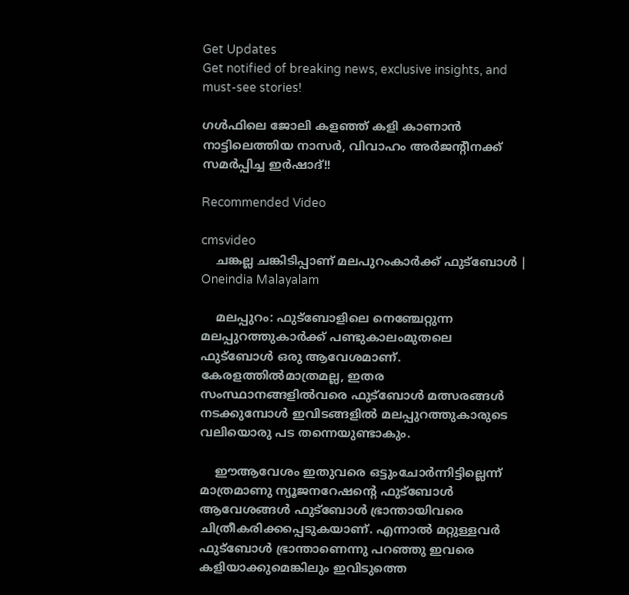Get Updates
Get notified of breaking news, exclusive insights, and must-see stories!

ഗള്‍ഫിലെ ജോലി കളഞ്ഞ് കളി കാണാൻ നാട്ടിലെത്തിയ നാസര്‍, വിവാഹം അർജന്റീനക്ക് സമര്‍പ്പിച്ച ഇര്‍ഷാദ്!!

Recommended Video

cmsvideo
    ചങ്കല്ല ചങ്കിടിപ്പാണ് മലപുറംകാർക്ക് ഫുട്ബോൾ | Oneindia Malayalam

    മലപ്പുറം: ഫുട്‌ബോളിലെ നെഞ്ചേറ്റുന്ന മലപ്പുറത്തുകാര്‍ക്ക് പണ്ടുകാലംമുതലെ ഫുട്‌ബോള്‍ ഒരു ആവേശമാണ്. കേരളത്തില്‍മാത്രമല്ല, ഇതര സംസ്ഥാനങ്ങളില്‍വരെ ഫുട്‌ബോള്‍ മത്സരങ്ങള്‍ നടക്കുമ്പോള്‍ ഇവിടങ്ങളില്‍ മലപ്പുറത്തുകാരുടെ വലിയൊരു പട തന്നെയുണ്ടാകും.

    ഈആവേശം ഇതുവരെ ഒട്ടുംചോര്‍ന്നിട്ടില്ലെന്ന് മാത്രമാണു ന്യൂജനറേഷന്റെ ഫുട്‌ബോള്‍ ആവേശങ്ങള്‍ ഫുട്‌ബോള്‍ ഭ്രാന്തായിവരെ ചിത്രീകരിക്കപ്പെടുകയാണ്. എന്നാല്‍ മറ്റുള്ളവര്‍ ഫുട്‌ബോള്‍ ഭ്രാന്താണെന്നു പറഞ്ഞു ഇവരെ കളിയാക്കുമെങ്കിലും ഇവിടുത്തെ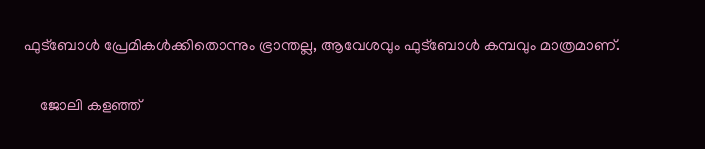ഫുട്‌ബോള്‍ പ്രേമികള്‍ക്കിതൊന്നും ഭ്രാന്തല്ല, ആവേശവും ഫുട്‌ബോള്‍ കമ്പവും മാത്രമാണ്.

    ജോലി കളഞ്ഞ്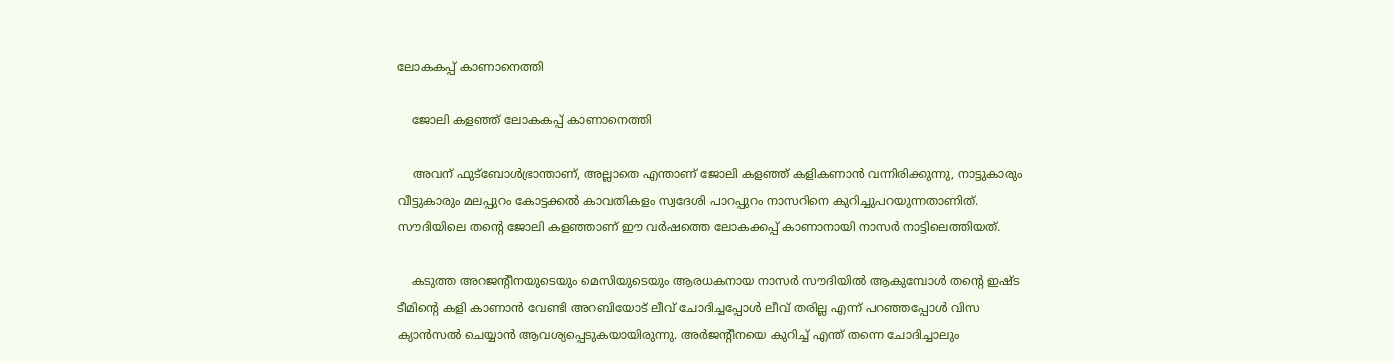ലോകകപ്പ് കാണാനെത്തി

    ജോലി കളഞ്ഞ് ലോകകപ്പ് കാണാനെത്തി

    അവന് ഫുട്‌ബോള്‍ഭ്രാന്താണ്, അല്ലാതെ എന്താണ് ജോലി കളഞ്ഞ് കളികണാന്‍ വന്നിരിക്കുന്നു, നാട്ടുകാരും വീട്ടുകാരും മലപ്പുറം കോട്ടക്കല്‍ കാവതികളം സ്വദേശി പാറപ്പുറം നാസറിനെ കുറിച്ചുപറയുന്നതാണിത്. സൗദിയിലെ തന്റെ ജോലി കളഞ്ഞാണ് ഈ വര്‍ഷത്തെ ലോകക്കപ്പ് കാണാനായി നാസര്‍ നാട്ടിലെത്തിയത്.

    കടുത്ത അറജന്റീനയുടെയും മെസിയുടെയും ആരധകനായ നാസര്‍ സൗദിയില്‍ ആകുമ്പോള്‍ തന്റെ ഇഷ്ട ടീമിന്റെ കളി കാണാന്‍ വേണ്ടി അറബിയോട് ലീവ് ചോദിച്ചപ്പോള്‍ ലീവ് തരില്ല എന്ന് പറഞ്ഞപ്പോള്‍ വിസ ക്യാന്‍സല്‍ ചെയ്യാന്‍ ആവശ്യപ്പെടുകയായിരുന്നു. അര്‍ജന്റീനയെ കുറിച്ച് എന്ത് തന്നെ ചോദിച്ചാലും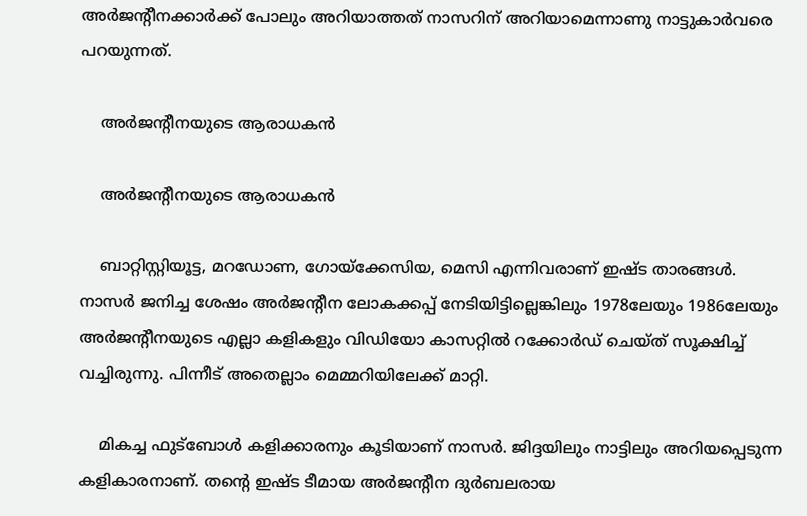അര്‍ജന്റീനക്കാര്‍ക്ക് പോലും അറിയാത്തത് നാസറിന് അറിയാമെന്നാണു നാട്ടുകാര്‍വരെ പറയുന്നത്.

    അർജന്റീനയുടെ ആരാധകൻ

    അർജന്റീനയുടെ ആരാധകൻ

    ബാറ്റിസ്റ്റിയൂട്ട, മറഡോണ, ഗോയ്‌ക്കേസിയ, മെസി എന്നിവരാണ് ഇഷ്ട താരങ്ങള്‍. നാസര്‍ ജനിച്ച ശേഷം അര്‍ജന്റീന ലോകക്കപ്പ് നേടിയിട്ടില്ലെങ്കിലും 1978ലേയും 1986ലേയും അര്‍ജന്റീനയുടെ എല്ലാ കളികളും വിഡിയോ കാസറ്റില്‍ റക്കോര്‍ഡ് ചെയ്ത് സൂക്ഷിച്ച് വച്ചിരുന്നു. പിന്നീട് അതെല്ലാം മെമ്മറിയിലേക്ക് മാറ്റി.

    മികച്ച ഫുട്‌ബോള്‍ കളിക്കാരനും കൂടിയാണ് നാസര്‍. ജിദ്ദയിലും നാട്ടിലും അറിയപ്പെടുന്ന കളികാരനാണ്. തന്റെ ഇഷ്ട ടീമായ അര്‍ജന്റീന ദുര്‍ബലരായ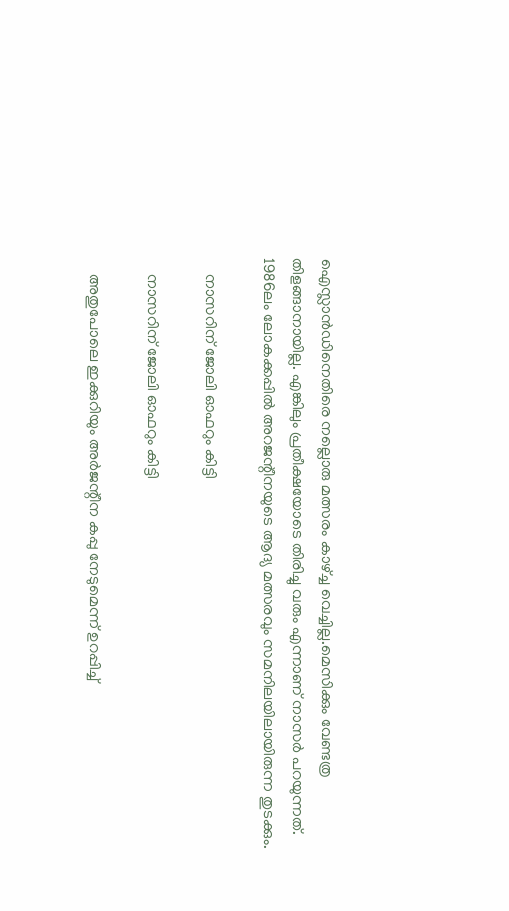ഐസ്ലാന്‍ഡിനെതിരെ നല്ലൊരു മത്സരം കാഴ്ച്ച വെച്ചില്ല.മെസിക്കും വേണ്ടത്ര തിളങ്ങാനായില്ല. എങ്കിലും പ്രതീക്ഷയോടെ തിരിച്ചു വരും എന്നാണ് നാസര്‍ പറയുന്നത്. 1986ലം ലോകക്കപ്പില്‍ അറജന്റീനയുടെ ആദ്യ മത്സരവും സമനിലയിലായിരുന്ന തുടക്കും.

    നാസറിന് ജോലി ഓഫറും കിട്ടി

    നാസറിന് ജോലി ഓഫറും കിട്ടി

    അതുപോലെ ഇക്കുറിയും അര്‍ജന്റീന കപ്പു നേടുമെന്ന് ഉറപ്പിച്ച്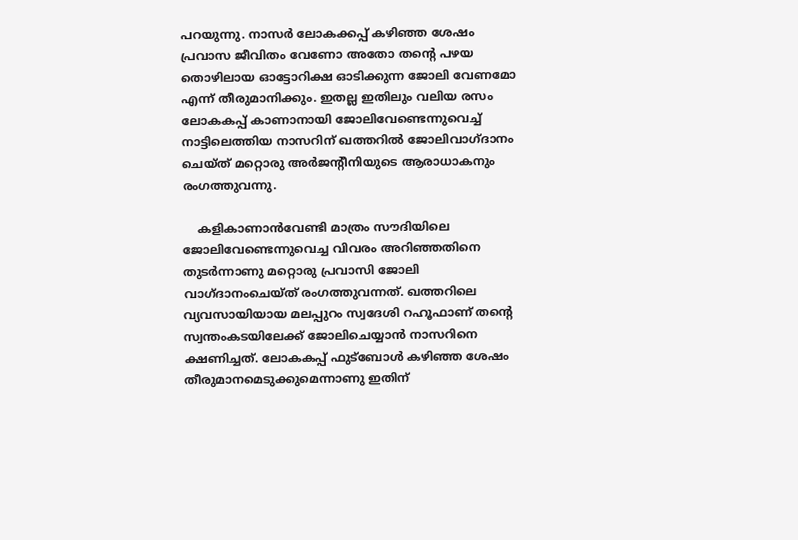പറയുന്നു. നാസര്‍ ലോകക്കപ്പ് കഴിഞ്ഞ ശേഷം പ്രവാസ ജീവിതം വേണോ അതോ തന്റെ പഴയ തൊഴിലായ ഓട്ടോറിക്ഷ ഓടിക്കുന്ന ജോലി വേണമോ എന്ന് തീരുമാനിക്കും. ഇതല്ല ഇതിലും വലിയ രസം ലോകകപ്പ് കാണാനായി ജോലിവേണ്ടെന്നുവെച്ച് നാട്ടിലെത്തിയ നാസറിന് ഖത്തറില്‍ ജോലിവാഗ്ദാനം ചെയ്ത് മറ്റൊരു അര്‍ജന്റീനിയുടെ ആരാധാകനും രംഗത്തുവന്നു.

    കളികാണാന്‍വേണ്ടി മാത്രം സൗദിയിലെ ജോലിവേണ്ടെന്നുവെച്ച വിവരം അറിഞ്ഞതിനെ തുടര്‍ന്നാണു മറ്റൊരു പ്രവാസി ജോലി വാഗ്ദാനംചെയ്ത് രംഗത്തുവന്നത്. ഖത്തറിലെ വ്യവസായിയായ മലപ്പുറം സ്വദേശി റഹൂഫാണ് തന്റെ സ്വന്തംകടയിലേക്ക് ജോലിചെയ്യാന്‍ നാസറിനെ ക്ഷണിച്ചത്. ലോകകപ്പ് ഫുട്‌ബോള്‍ കഴിഞ്ഞ ശേഷം തീരുമാനമെടുക്കുമെന്നാണു ഇതിന്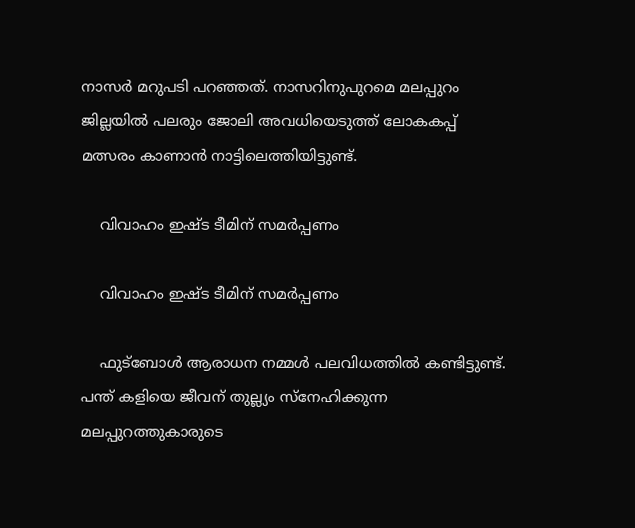നാസര്‍ മറുപടി പറഞ്ഞത്. നാസറിനുപുറമെ മലപ്പുറം ജില്ലയില്‍ പലരും ജോലി അവധിയെടുത്ത് ലോകകപ്പ് മത്സരം കാണാന്‍ നാട്ടിലെത്തിയിട്ടുണ്ട്.

    വിവാഹം ഇഷ്ട ടീമിന് സമര്‍പ്പണം

    വിവാഹം ഇഷ്ട ടീമിന് സമര്‍പ്പണം

    ഫുട്‌ബോള്‍ ആരാധന നമ്മള്‍ പലവിധത്തില്‍ കണ്ടിട്ടുണ്ട്. പന്ത് കളിയെ ജീവന് തുല്ല്യം സ്‌നേഹിക്കുന്ന മലപ്പുറത്തുകാരുടെ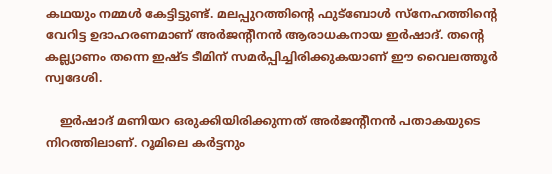കഥയും നമ്മള്‍ കേട്ടിട്ടുണ്ട്. മലപ്പുറത്തിന്റെ ഫുട്‌ബോള്‍ സ്‌നേഹത്തിന്റെ വേറിട്ട ഉദാഹരണമാണ് അര്‍ജന്റീനന്‍ ആരാധകനായ ഇര്‍ഷാദ്. തന്റെ കല്ല്യാണം തന്നെ ഇഷ്ട ടീമിന് സമര്‍പ്പിച്ചിരിക്കുകയാണ് ഈ വൈലത്തൂര്‍ സ്വദേശി.

    ഇര്‍ഷാദ് മണിയറ ഒരുക്കിയിരിക്കുന്നത് അര്‍ജന്റീനന്‍ പതാകയുടെ നിറത്തിലാണ്. റൂമിലെ കര്‍ട്ടനും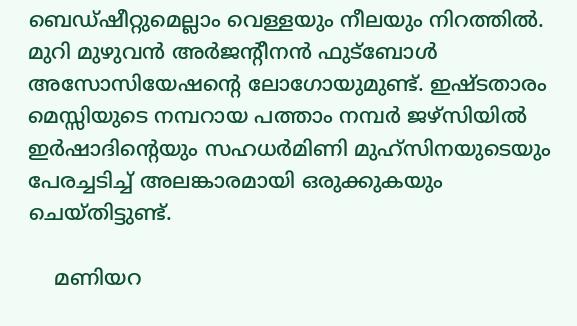ബെഡ്ഷീറ്റുമെല്ലാം വെള്ളയും നീലയും നിറത്തില്‍. മുറി മുഴുവന്‍ അര്‍ജന്റീനന്‍ ഫുട്‌ബോള്‍ അസോസിയേഷന്റെ ലോഗോയുമുണ്ട്. ഇഷ്ടതാരം മെസ്സിയുടെ നമ്പറായ പത്താം നമ്പര്‍ ജഴ്‌സിയില്‍ ഇര്‍ഷാദിന്റെയും സഹധര്‍മിണി മുഹ്‌സിനയുടെയും പേരച്ചടിച്ച് അലങ്കാരമായി ഒരുക്കുകയും ചെയ്തിട്ടുണ്ട്.

    മണിയറ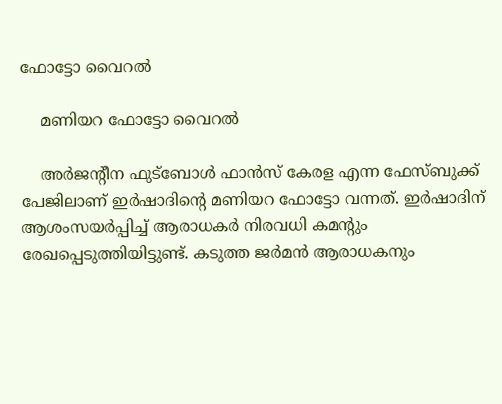ഫോട്ടോ വൈറൽ

    മണിയറ ഫോട്ടോ വൈറൽ

    അര്‍ജന്റീന ഫുട്‌ബോള്‍ ഫാന്‍സ് കേരള എന്ന ഫേസ്ബുക്ക് പേജിലാണ് ഇര്‍ഷാദിന്റെ മണിയറ ഫോട്ടോ വന്നത്. ഇര്‍ഷാദിന് ആശംസയര്‍പ്പിച്ച് ആരാധകര്‍ നിരവധി കമന്റും രേഖപ്പെടുത്തിയിട്ടുണ്ട്. കടുത്ത ജര്‍മന്‍ ആരാധകനും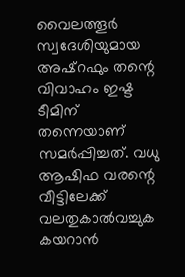വൈലത്തൂര്‍ സ്വദേശിയുമായ അഷ്‌റഫും തന്റെ വിവാഹം ഇഷ്ട ടീമിന് തന്നെയാണ് സമര്‍പ്പിച്ചത്. വധു ആഷിഫ വരന്റെ വീട്ടിലേക്ക് വലതുകാല്‍വച്ചുക കയറാന്‍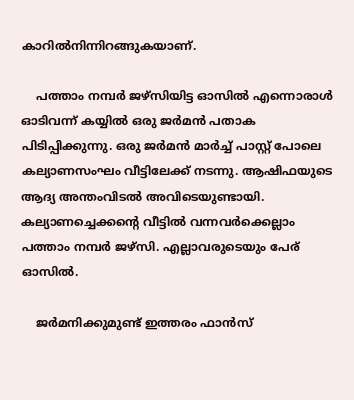കാറില്‍നിന്നിറങ്ങുകയാണ്.

    പത്താം നമ്പര്‍ ജഴ്‌സിയിട്ട ഓസില്‍ എന്നൊരാള്‍ ഓടിവന്ന് കയ്യില്‍ ഒരു ജര്‍മന്‍ പതാക പിടിപ്പിക്കുന്നു. ഒരു ജര്‍മന്‍ മാര്‍ച്ച് പാസ്റ്റ് പോലെ കല്യാണസംഘം വീട്ടിലേക്ക് നടന്നു. ആഷിഫയുടെ ആദ്യ അന്തംവിടല്‍ അവിടെയുണ്ടായി. കല്യാണച്ചെക്കന്റെ വീട്ടില്‍ വന്നവര്‍ക്കെല്ലാം പത്താം നമ്പര്‍ ജഴ്‌സി. എല്ലാവരുടെയും പേര് ഓസില്‍.

    ജർമനിക്കുമുണ്ട് ഇത്തരം ഫാൻസ്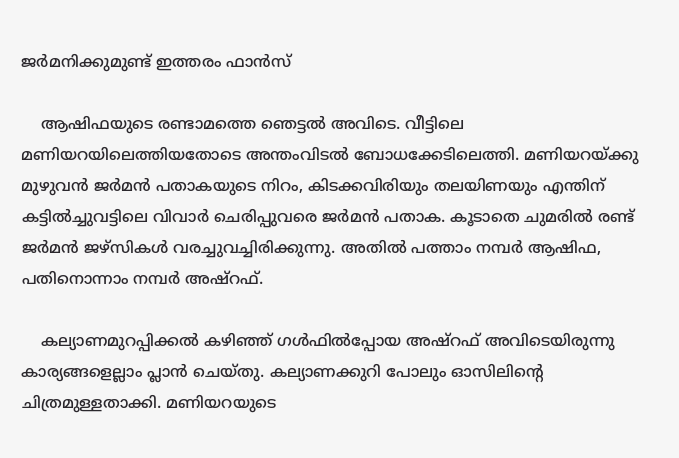ജർമനിക്കുമുണ്ട് ഇത്തരം ഫാൻസ്

    ആഷിഫയുടെ രണ്ടാമത്തെ ഞെട്ടല്‍ അവിടെ. വീട്ടിലെ മണിയറയിലെത്തിയതോടെ അന്തംവിടല്‍ ബോധക്കേടിലെത്തി. മണിയറയ്ക്കു മുഴുവന്‍ ജര്‍മന്‍ പതാകയുടെ നിറം, കിടക്കവിരിയും തലയിണയും എന്തിന് കട്ടില്‍ച്ചുവട്ടിലെ വിവാര്‍ ചെരിപ്പുവരെ ജര്‍മന്‍ പതാക. കൂടാതെ ചുമരില്‍ രണ്ട് ജര്‍മന്‍ ജഴ്‌സികള്‍ വരച്ചുവച്ചിരിക്കുന്നു. അതില്‍ പത്താം നമ്പര്‍ ആഷിഫ, പതിനൊന്നാം നമ്പര്‍ അഷ്‌റഫ്.

    കല്യാണമുറപ്പിക്കല്‍ കഴിഞ്ഞ് ഗള്‍ഫില്‍പ്പോയ അഷ്‌റഫ് അവിടെയിരുന്നു കാര്യങ്ങളെല്ലാം പ്ലാന്‍ ചെയ്തു. കല്യാണക്കുറി പോലും ഓസിലിന്റെ ചിത്രമുള്ളതാക്കി. മണിയറയുടെ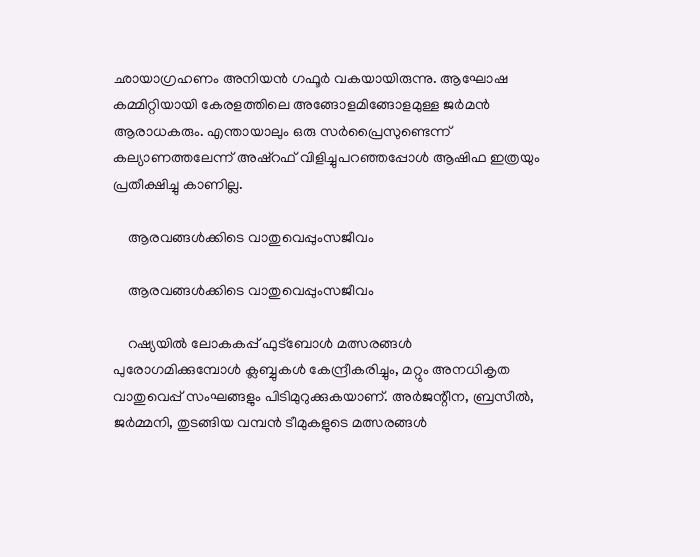ഛായാഗ്രഹണം അനിയന്‍ ഗഫൂര്‍ വകയായിരുന്നു. ആഘോഷ കമ്മിറ്റിയായി കേരളത്തിലെ അങ്ങോളമിങ്ങോളമുള്ള ജര്‍മന്‍ ആരാധകരും. എന്തായാലും ഒരു സര്‍പ്രൈസുണ്ടെന്ന് കല്യാണത്തലേന്ന് അഷ്‌റഫ് വിളിച്ചുപറഞ്ഞപ്പോള്‍ ആഷിഫ ഇത്രയും പ്രതീക്ഷിച്ചു കാണില്ല.

    ആരവങ്ങള്‍ക്കിടെ വാതുവെപ്പുംസജീവം

    ആരവങ്ങള്‍ക്കിടെ വാതുവെപ്പുംസജീവം

    റഷ്യയില്‍ ലോകകപ്പ് ഫുട്‌ബോള്‍ മത്സരങ്ങള്‍ പുരോഗമിക്കുമ്പോള്‍ ക്ലബ്ബുകള്‍ കേന്ദ്രീകരിച്ചും, മറ്റും അനധികൃത വാതുവെപ്പ് സംഘങ്ങളും പിടിമുറുക്കുകയാണ്. അര്‍ജന്റീന, ബ്രസീല്‍, ജര്‍മ്മനി, തുടങ്ങിയ വമ്പന്‍ ടീമുകളുടെ മത്സരങ്ങള്‍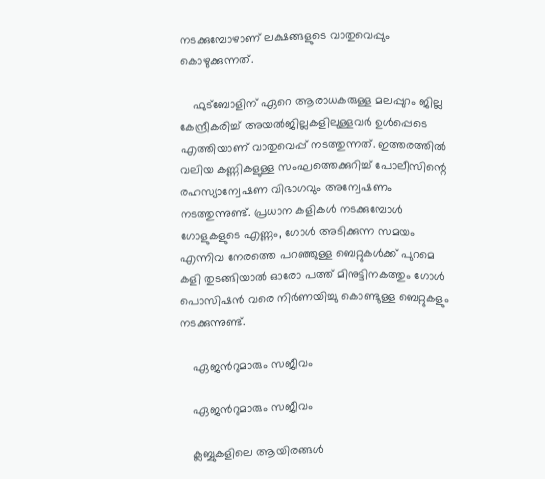നടക്കുമ്പോഴാണ് ലക്ഷങ്ങളുടെ വാതുവെപ്പും കൊഴുക്കുന്നത്.

    ഫുട്‌ബോളിന് ഏറെ ആരാധകരുള്ള മലപ്പുറം ജില്ല കേന്ദ്രീകരിച്ച് അയല്‍ജില്ലകളിലുള്ളവര്‍ ഉള്‍പ്പെടെ എത്തിയാണ് വാതുവെപ്പ് നടത്തുന്നത്. ഇത്തരത്തില്‍ വലിയ കണ്ണികളുള്ള സംഘത്തെക്കുറിച്ച് പോലീസിന്റെ രഹസ്യാന്വേഷണ വിഭാഗവും അന്വേഷണം നടത്തുന്നുണ്ട്. പ്രധാന കളികള്‍ നടക്കുമ്പോള്‍ ഗോളുകളുടെ എണ്ണം, ഗോള്‍ അടിക്കുന്ന സമയം എന്നിവ നേരത്തെ പറഞ്ഞുള്ള ബെറ്റുകള്‍ക്ക് പുറമെ കളി തുടങ്ങിയാല്‍ ഓരോ പത്ത് മിനുട്ടിനകത്തും ഗോള്‍ പൊസിഷന്‍ വരെ നിര്‍ണയിച്ചു കൊണ്ടുള്ള ബെറ്റുകളും നടക്കുന്നുണ്ട്.

    ഏജന്‍റുമാരും സജീവം

    ഏജന്‍റുമാരും സജീവം

    ക്ലബ്ബുകളിലെ ആയിരങ്ങള്‍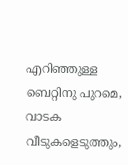എറിഞ്ഞുള്ള ബെറ്റിനു പുറമെ, വാടക വീടുകളെടുത്തും,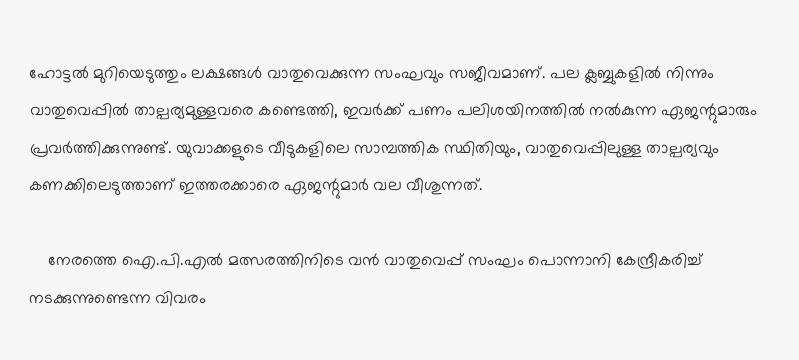ഹോട്ടല്‍ മുറിയെടുത്തും ലക്ഷങ്ങള്‍ വാതുവെക്കുന്ന സംഘവും സജീവമാണ്. പല ക്ലബ്ബുകളില്‍ നിന്നും വാതുവെപ്പില്‍ താല്പര്യമുള്ളവരെ കണ്ടെത്തി, ഇവര്‍ക്ക് പണം പലിശയിനത്തില്‍ നല്‍കുന്ന ഏജന്റുമാരും പ്രവര്‍ത്തിക്കുന്നുണ്ട്. യുവാക്കളുടെ വീടുകളിലെ സാമ്പത്തിക സ്ഥിതിയും, വാതുവെപ്പിലുള്ള താല്പര്യവും കണക്കിലെടുത്താണ് ഇത്തരക്കാരെ ഏജന്റുമാര്‍ വല വീശുന്നത്.

    നേരത്തെ ഐ.പി.എല്‍ മത്സരത്തിനിടെ വന്‍ വാതുവെപ്പ് സംഘം പൊന്നാനി കേന്ദ്രീകരിച്ച് നടക്കുന്നുണ്ടെന്ന വിവരം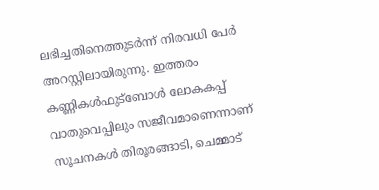ലഭിച്ചതിനെത്തുടര്‍ന്ന് നിരവധി പേര്‍ അറസ്റ്റിലായിരുന്നു. ഇത്തരം കണ്ണികള്‍ഫുട്‌ബോള്‍ ലോകകപ്പ് വാതുവെപ്പിലും സജീവമാണെന്നാണ് സൂചനകള്‍ തിരൂരങ്ങാടി, ചെമ്മാട്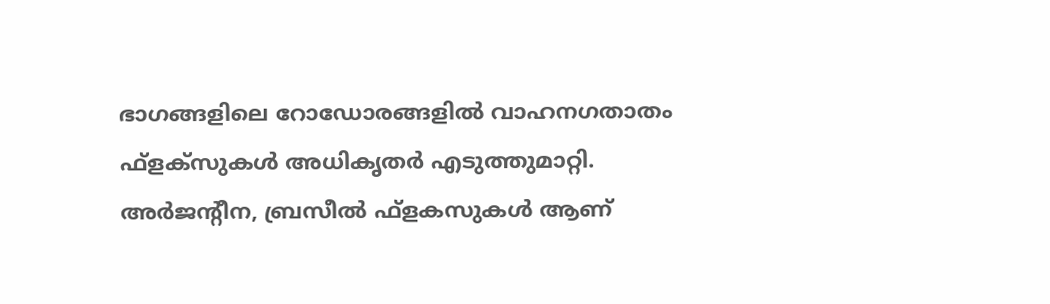ഭാഗങ്ങളിലെ റോഡോരങ്ങളില്‍ വാഹനഗതാതം ഫ്‌ളക്‌സുകള്‍ അധികൃതര്‍ എടുത്തുമാറ്റി. അര്‍ജന്റീന, ബ്രസീല്‍ ഫ്‌ളകസുകള്‍ ആണ്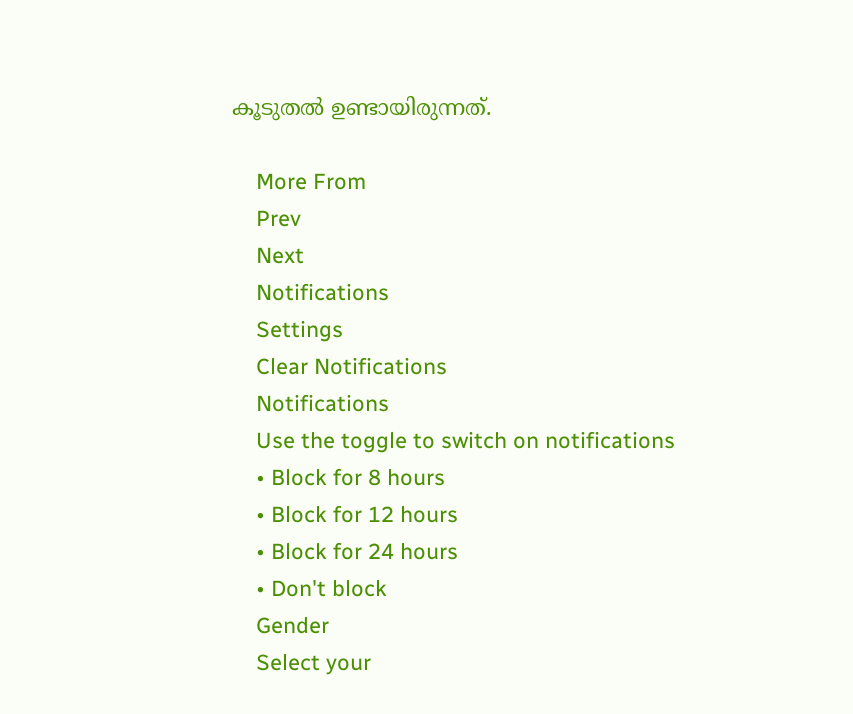കൂടുതല്‍ ഉണ്ടായിരുന്നത്.

    More From
    Prev
    Next
    Notifications
    Settings
    Clear Notifications
    Notifications
    Use the toggle to switch on notifications
    • Block for 8 hours
    • Block for 12 hours
    • Block for 24 hours
    • Don't block
    Gender
    Select your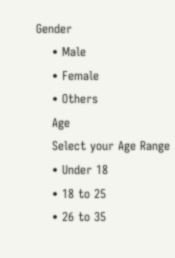Gender
    • Male
    • Female
    • Others
    Age
    Select your Age Range
    • Under 18
    • 18 to 25
    • 26 to 35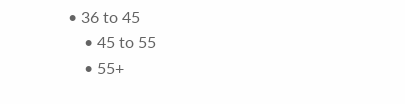• 36 to 45
    • 45 to 55
    • 55+